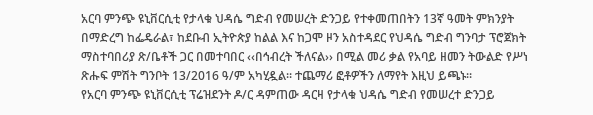አርባ ምንጭ ዩኒቨርሲቲ የታላቁ ህዳሴ ግድብ የመሠረት ድንጋይ የተቀመጠበትን 13ኛ ዓመት ምክንያት በማድረግ ከፌዴራል፣ ከደቡብ ኢትዮጵያ ከልል እና ከጋሞ ዞን አስተዳደር የህዳሴ ግድብ ግንባታ ፕሮጀክት ማስተባበሪያ ጽ/ቤቶች ጋር በመተባበር ‹‹በኅብረት ችለናል›› በሚል መሪ ቃል የአባይ ዘመን ትውልድ የሥነ ጽሑፍ ምሽት ግንቦት 13/2016 ዓ/ም አካሂዷል፡፡ ተጨማሪ ፎቶዎችን ለማየት እዚህ ይጫኑ፡፡
የአርባ ምንጭ ዩኒቨርሲቲ ፕሬዝደንት ዶ/ር ዳምጠው ዳርዛ የታላቁ ህዳሴ ግድብ የመሠረተ ድንጋይ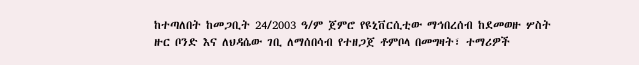ከተጣለበት ከመጋቢት 24/2003 ዓ/ም ጀምሮ የዩኒቨርሲቲው ማኅበረሰብ ከደመወዙ ሦስት ዙር ቦንድ እና ለህዳሴው ገቢ ለማሰበሳብ የተዘጋጀ ቶምቦላ በመግዛት፣ ተማሪዎች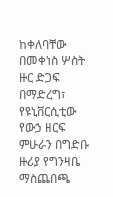ከቀለባቸው በመቀነስ ሦስት ዙር ድጋፍ በማድረግ፣ የዩኒቨርሲቲው የውኃ ዘርፍ ምሁራን በግድቡ ዙሪያ የግንዛቤ ማስጨበጫ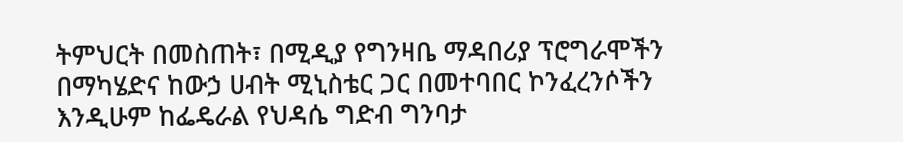ትምህርት በመስጠት፣ በሚዲያ የግንዛቤ ማዳበሪያ ፕሮግራሞችን በማካሄድና ከውኃ ሀብት ሚኒስቴር ጋር በመተባበር ኮንፈረንሶችን እንዲሁም ከፌዴራል የህዳሴ ግድብ ግንባታ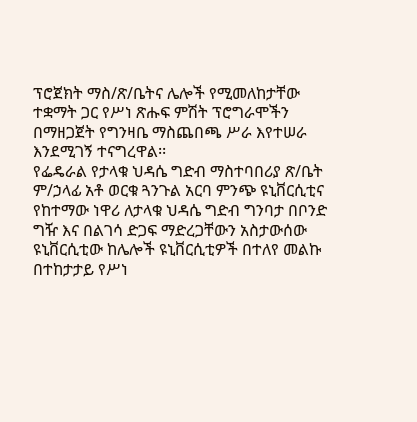ፕሮጀክት ማስ/ጽ/ቤትና ሌሎች የሚመለከታቸው ተቋማት ጋር የሥነ ጽሑፍ ምሽት ፕሮግራሞችን በማዘጋጀት የግንዛቤ ማስጨበጫ ሥራ እየተሠራ እንደሚገኝ ተናግረዋል፡፡
የፌዴራል የታላቁ ህዳሴ ግድብ ማስተባበሪያ ጽ/ቤት ም/ኃላፊ አቶ ወርቁ ጓንጉል አርባ ምንጭ ዩኒቨርሲቲና የከተማው ነዋሪ ለታላቁ ህዳሴ ግድብ ግንባታ በቦንድ ግዥ እና በልገሳ ድጋፍ ማድረጋቸውን አስታውሰው ዩኒቨርሲቲው ከሌሎች ዩኒቨርሲቲዎች በተለየ መልኩ በተከታታይ የሥነ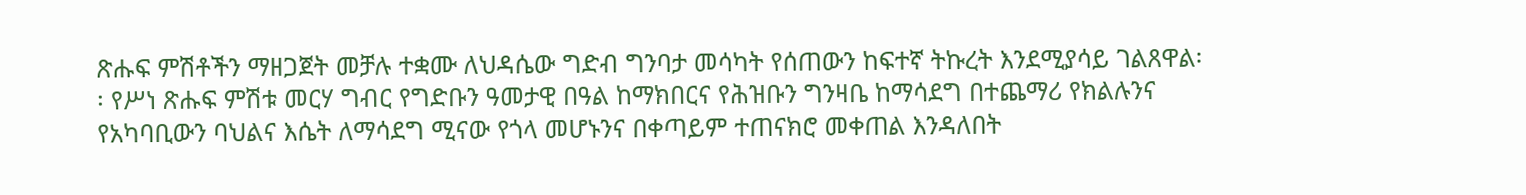ጽሑፍ ምሽቶችን ማዘጋጀት መቻሉ ተቋሙ ለህዳሴው ግድብ ግንባታ መሳካት የሰጠውን ከፍተኛ ትኩረት እንደሚያሳይ ገልጸዋል፡፡ የሥነ ጽሑፍ ምሽቱ መርሃ ግብር የግድቡን ዓመታዊ በዓል ከማክበርና የሕዝቡን ግንዛቤ ከማሳደግ በተጨማሪ የክልሉንና የአካባቢውን ባህልና እሴት ለማሳደግ ሚናው የጎላ መሆኑንና በቀጣይም ተጠናክሮ መቀጠል እንዳለበት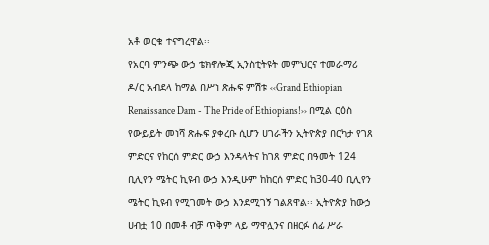አቶ ወርቁ ተናግረዋል፡፡
የአርባ ምንጭ ውኃ ቴክኖሎጂ ኢንስቲትዩት መምህርና ተመራማሪ ዶ/ር አብደላ ከማል በሥነ ጽሑፍ ምሽቱ ‹‹Grand Ethiopian Renaissance Dam - The Pride of Ethiopians!›› በሚል ርዕስ የውይይት መነሻ ጽሑፍ ያቀረቡ ሲሆን ሀገራችን ኢትዮጵያ በርካታ የገጸ ምድርና የከርሰ ምድር ውኃ እንዳላትና ከገጸ ምድር በዓመት 124 ቢሊየን ሜትር ኪዩብ ውኃ እንዲሁም ከከርሰ ምድር ከ30-40 ቢሊየን ሜትር ኪዩብ የሚገመት ውኃ እንደሚገኝ ገልጸዋል፡፡ ኢትዮጵያ ከውኃ ሀብቷ 10 በመቶ ብቻ ጥቅም ላይ ማዋሏንና በዘርፉ ሰፊ ሥራ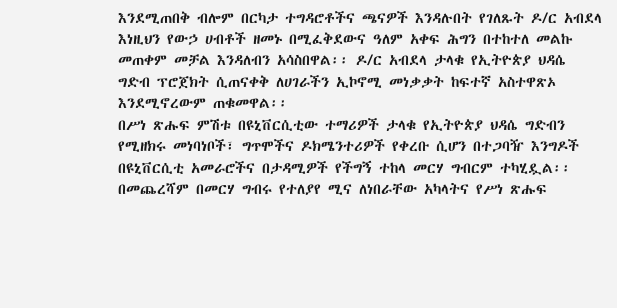እንደሚጠበቅ ብሎም በርካታ ተግዳሮቶችና ጫናዎች እንዳሉበት የገለጹት ዶ/ር አብደላ እነዚህን የውኃ ሀብቶች ዘመኑ በሚፈቅደውና ዓለም አቀፍ ሕግን በተከተለ መልኩ መጠቀም መቻል እንዳለብን አሳስበዋል፡፡ ዶ/ር አብደላ ታላቁ የኢትዮጵያ ህዳሴ ግድብ ፕሮጀክት ሲጠናቀቅ ለሀገራችን ኢኮኖሚ መነቃቃት ከፍተኛ አስተዋጽኦ እንደሚኖረውም ጠቁመዋል፡፡
በሥነ ጽሑፍ ምሽቱ በዩኒቨርሲቲው ተማሪዎች ታላቁ የኢትዮጵያ ህዳሴ ግድብን የሚዘክሩ መነባነቦች፣ ግጥሞችና ዶክሜንተሪዎች የቀረቡ ሲሆን በተጋባዥ እንግዶች በዩኒቨርሲቲ አመራሮችና በታዳሚዎች የችግኝ ተከላ መርሃ ግብርም ተካሂዷል፡፡ በመጨረሻም በመርሃ ግብሩ የተለያየ ሚና ለነበራቸው አካላትና የሥነ ጽሑፍ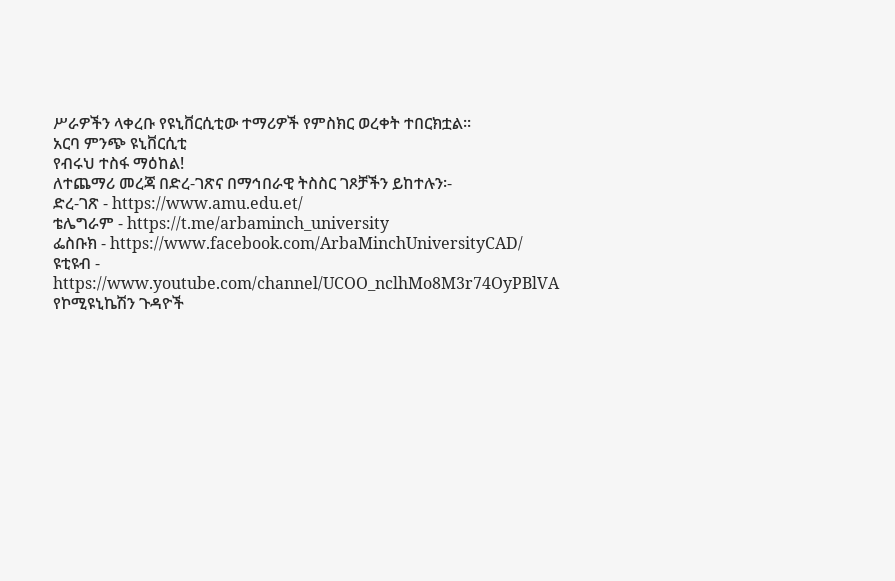ሥራዎችን ላቀረቡ የዩኒቨርሲቲው ተማሪዎች የምስክር ወረቀት ተበርክቷል፡፡
አርባ ምንጭ ዩኒቨርሲቲ
የብሩህ ተስፋ ማዕከል!
ለተጨማሪ መረጃ በድረ-ገጽና በማኅበራዊ ትስስር ገጾቻችን ይከተሉን፡-
ድረ-ገጽ - https://www.amu.edu.et/
ቴሌግራም - https://t.me/arbaminch_university
ፌስቡክ - https://www.facebook.com/ArbaMinchUniversityCAD/
ዩቲዩብ - https://www.youtube.com/channel/UCOO_nclhMo8M3r74OyPBlVA
የኮሚዩኒኬሽን ጉዳዮች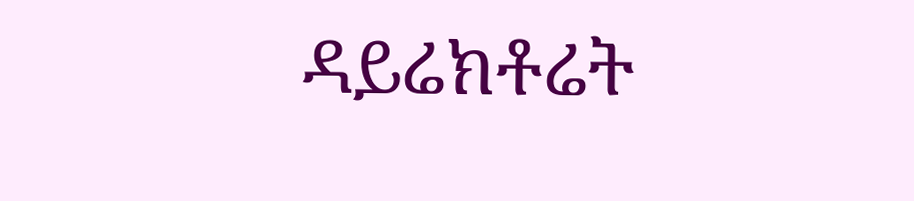ዳይሬክቶሬት